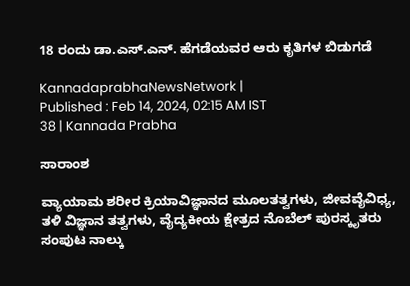18 ರಂದು ಡಾ.ಎಸ್.ಎನ್. ಹೆಗಡೆಯವರ ಆರು ಕೃತಿಗಳ ಬಿಡುಗಡೆ

KannadaprabhaNewsNetwork |
Published : Feb 14, 2024, 02:15 AM IST
38 | Kannada Prabha

ಸಾರಾಂಶ

ವ್ಯಾಯಾಮ ಶರೀರ ಕ್ರಿಯಾವಿಜ್ಞಾನದ ಮೂಲತತ್ವಗಳು, ಜೀವವೈವಿಧ್ಯ, ತಳಿ ವಿಜ್ಞಾನ ತತ್ವಗಳು, ವೈದ್ಯಕೀಯ ಕ್ಷೇತ್ರದ ನೊಬೆಲ್ ಪುರಸ್ಕೃತರು ಸಂಪುಟ ನಾಲ್ಕು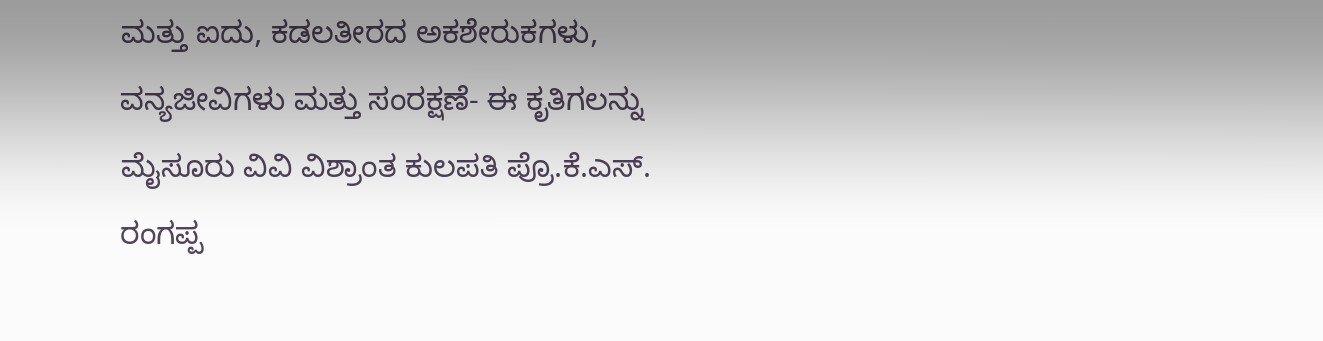ಮತ್ತು ಐದು, ಕಡಲತೀರದ ಅಕಶೇರುಕಗಳು, ವನ್ಯಜೀವಿಗಳು ಮತ್ತು ಸಂರಕ್ಷಣೆ- ಈ ಕೃತಿಗಲನ್ನು ಮೈಸೂರು ವಿವಿ ವಿಶ್ರಾಂತ ಕುಲಪತಿ ಪ್ರೊ.ಕೆ.ಎಸ್. ರಂಗಪ್ಪ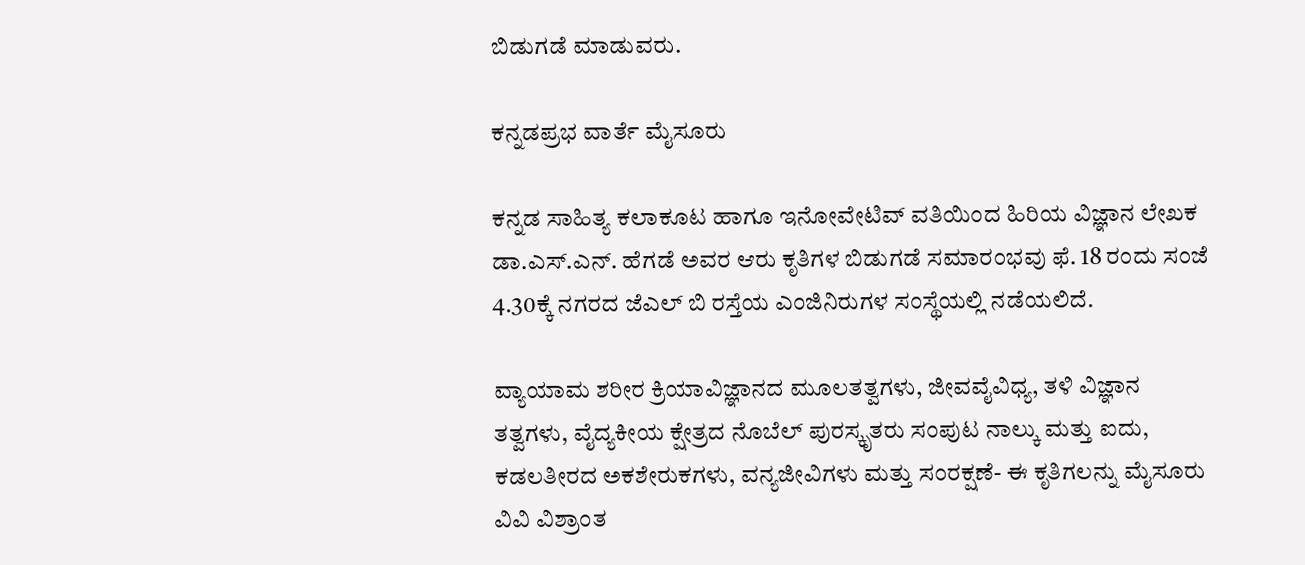ಬಿಡುಗಡೆ ಮಾಡುವರು.

ಕನ್ನಡಪ್ರಭ ವಾರ್ತೆ ಮೈಸೂರು

ಕನ್ನಡ ಸಾಹಿತ್ಯ ಕಲಾಕೂಟ ಹಾಗೂ ಇನೋವೇಟಿವ್ ವತಿಯಿಂದ ಹಿರಿಯ ವಿಜ್ಞಾನ ಲೇಖಕ ಡಾ.ಎಸ್.ಎನ್. ಹೆಗಡೆ ಅವರ ಆರು ಕೃತಿಗಳ ಬಿಡುಗಡೆ ಸಮಾರಂಭವು ಫೆ. 18 ರಂದು ಸಂಜೆ 4.30ಕ್ಕೆ ನಗರದ ಜೆಎಲ್ ಬಿ ರಸ್ತೆಯ ಎಂಜಿನಿರುಗಳ ಸಂಸ್ಥೆಯಲ್ಲಿ ನಡೆಯಲಿದೆ.

ವ್ಯಾಯಾಮ ಶರೀರ ಕ್ರಿಯಾವಿಜ್ಞಾನದ ಮೂಲತತ್ವಗಳು, ಜೀವವೈವಿಧ್ಯ, ತಳಿ ವಿಜ್ಞಾನ ತತ್ವಗಳು, ವೈದ್ಯಕೀಯ ಕ್ಷೇತ್ರದ ನೊಬೆಲ್ ಪುರಸ್ಕೃತರು ಸಂಪುಟ ನಾಲ್ಕು ಮತ್ತು ಐದು, ಕಡಲತೀರದ ಅಕಶೇರುಕಗಳು, ವನ್ಯಜೀವಿಗಳು ಮತ್ತು ಸಂರಕ್ಷಣೆ- ಈ ಕೃತಿಗಲನ್ನು ಮೈಸೂರು ವಿವಿ ವಿಶ್ರಾಂತ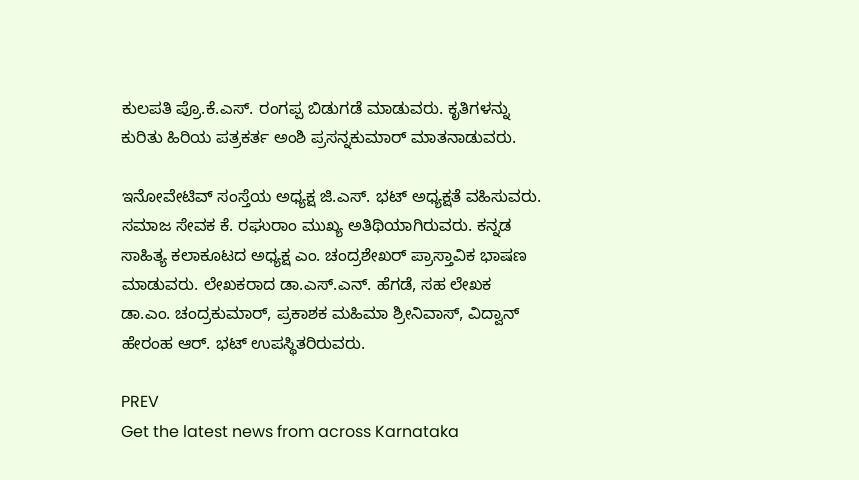ಕುಲಪತಿ ಪ್ರೊ.ಕೆ.ಎಸ್. ರಂಗಪ್ಪ ಬಿಡುಗಡೆ ಮಾಡುವರು. ಕೃತಿಗಳನ್ನು ಕುರಿತು ಹಿರಿಯ ಪತ್ರಕರ್ತ ಅಂಶಿ ಪ್ರಸನ್ನಕುಮಾರ್ ಮಾತನಾಡುವರು.

ಇನೋವೇಟಿವ್ ಸಂಸ್ತೆಯ ಅಧ್ಯಕ್ಷ ಜಿ.ಎಸ್. ಭಟ್ ಅಧ್ಯಕ್ಷತೆ ವಹಿಸುವರು. ಸಮಾಜ ಸೇವಕ ಕೆ. ರಘುರಾಂ ಮುಖ್ಯ ಅತಿಥಿಯಾಗಿರುವರು. ಕನ್ನಡ ಸಾಹಿತ್ಯ ಕಲಾಕೂಟದ ಅಧ್ಯಕ್ಷ ಎಂ. ಚಂದ್ರಶೇಖರ್ ಪ್ರಾಸ್ತಾವಿಕ ಭಾಷಣ ಮಾಡುವರು. ಲೇಖಕರಾದ ಡಾ.ಎಸ್.ಎನ್. ಹೆಗಡೆ, ಸಹ ಲೇಖಕ ಡಾ.ಎಂ. ಚಂದ್ರಕುಮಾರ್, ಪ್ರಕಾಶಕ ಮಹಿಮಾ ಶ್ರೀನಿವಾಸ್, ವಿದ್ವಾನ್ ಹೇರಂಹ ಆರ್. ಭಟ್ ಉಪಸ್ಥಿತರಿರುವರು.

PREV
Get the latest news from across Karnataka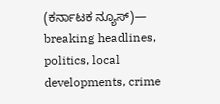(ಕರ್ನಾಟಕ ನ್ಯೂಸ್)— breaking headlines, politics, local developments, crime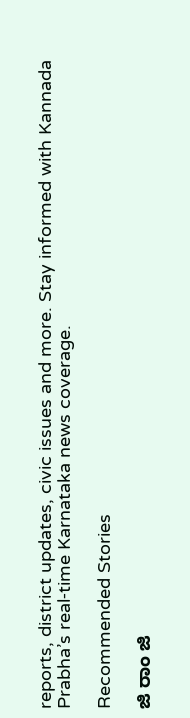reports, district updates, civic issues and more. Stay informed with Kannada Prabha’s real‑time Karnataka news coverage.

Recommended Stories

ಜಿ ರಾಂ ಜಿ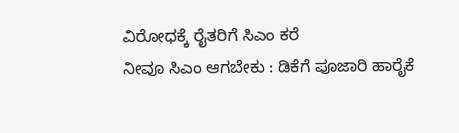ವಿರೋಧಕ್ಕೆ ರೈತರಿಗೆ ಸಿಎಂ ಕರೆ
ನೀವೂ ಸಿಎಂ ಆಗಬೇಕು : ಡಿಕೆಗೆ ಪೂಜಾರಿ ಹಾರೈಕೆ